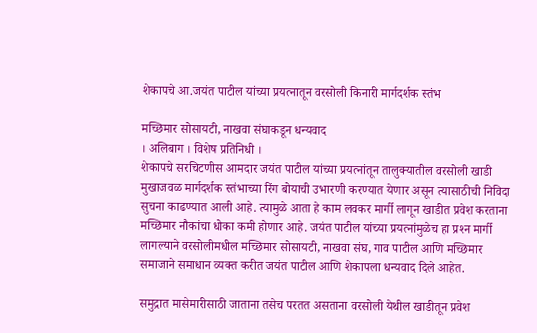शेकापचे आ.जयंत पाटील यांच्या प्रयत्नातून वरसोली किनारी मार्गदर्शक स्तंभ

मच्छिमार सोसायटी, नाखवा संघाकडून धन्यवाद
। अलिबाग । विशेष प्रतिनिधी ।
शेकापचे सरचिटणीस आमदार जयंत पाटील यांच्या प्रयत्नांतून तालुक्यातील वरसोली खाडी मुखाजवळ मार्गदर्शक स्तंभाच्या रिंग बोयाची उभारणी करण्यात येणार असून त्यासाठीची निविदा सुचना काढण्यात आली आहे. त्यामुळे आता हे काम लवकर मार्गी लागून खाडीत प्रवेश करताना मच्छिमार नौकांचा धोका कमी होणार आहे. जयंत पाटील यांच्या प्रयत्नांमुळेच हा प्रश्‍न मार्गी लागल्याने वरसोलीमधील मच्छिमार सोसायटी, नाखवा संघ, गाव पाटील आणि मच्छिमार समाजाने समाधान व्यक्त करीत जयंत पाटील आणि शेकापला धन्यवाद दिले आहेत.

समुद्रात मासेमारीसाठी जाताना तसेच परतत असताना वरसोली येथील खाडीतून प्रवेश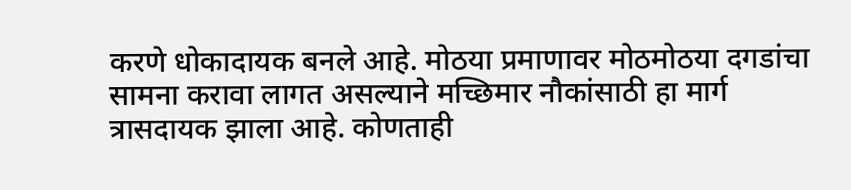करणे धोकादायक बनले आहे. मोठया प्रमाणावर मोठमोठया दगडांचा सामना करावा लागत असल्याने मच्छिमार नौकांसाठी हा मार्ग त्रासदायक झाला आहे. कोणताही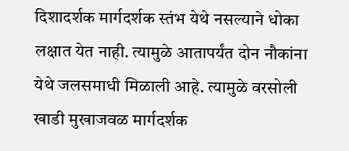दिशादर्शक मार्गदर्शक स्तंभ येथे नसल्याने धोका लक्षात येत नाही. त्यामुळे आतापर्यंत दोन नौकांना येथे जलसमाधी मिळाली आहे. त्यामुळे वरसोली खाडी मुखाजवळ मार्गदर्शक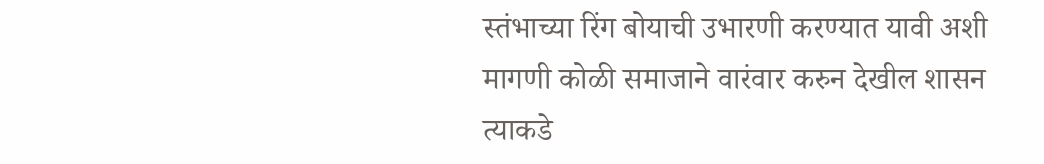स्तंभाच्या रिंग बोयाची उभारणी करण्यात यावी अशी मागणी कोळी समाजाने वारंवार करुन देखील शासन त्याकडे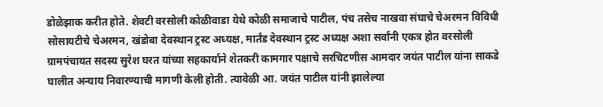डोळेझाक करीत होते. शेवटी वरसोली कोळीवाडा येथे कोळी समाजाचे पाटील, पंच तसेच नाखवा संघाचे चेअरमन विविधी सोसायटीचे चेअरमन, खंडोबा देवस्थान ट्रस्ट अध्यक्ष, मार्तंड देवस्थान ट्रस्ट अध्यक्ष अशा सर्वांनी एकत्र होत वरसोली ग्रामपंचायत सदस्य सुरेश घरत यांच्या सहकार्याने शेतकरी कामगार पक्षाचे सरचिटणीस आमदार जयंत पाटील यांना साकडे घालीत अन्याय निवारण्याची मागणी केली होती. त्यावेळी आ. जयंत पाटील यांनी झालेल्या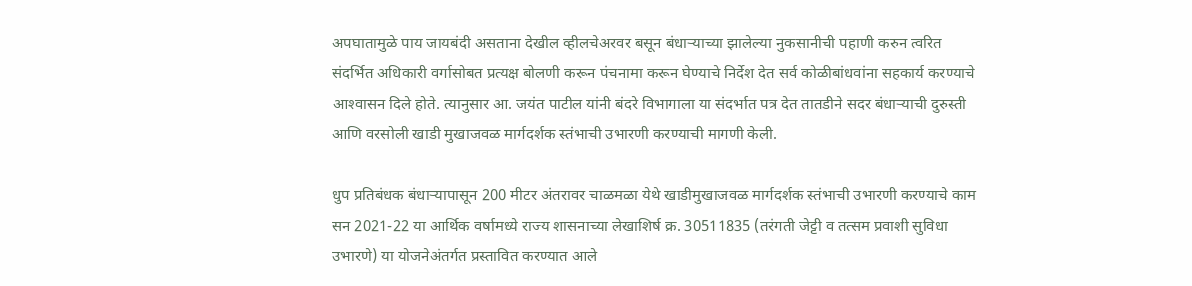अपघातामुळे पाय जायबंदी असताना देखील व्हीलचेअरवर बसून बंधार्‍याच्या झालेल्या नुकसानीची पहाणी करुन त्वरित संदर्भित अधिकारी वर्गासोबत प्रत्यक्ष बोलणी करून पंचनामा करून घेण्याचे निर्देश देत सर्व कोळीबांधवांना सहकार्य करण्याचे आश्‍वासन दिले होते. त्यानुसार आ. जयंत पाटील यांनी बंदरे विभागाला या संदर्भात पत्र देत तातडीने सदर बंधार्‍याची दुरुस्ती आणि वरसोली खाडी मुखाजवळ मार्गदर्शक स्तंभाची उभारणी करण्याची मागणी केली.

धुप प्रतिबंधक बंधार्‍यापासून 200 मीटर अंतरावर चाळमळा येथे खाडीमुखाजवळ मार्गदर्शक स्तंभाची उभारणी करण्याचे काम सन 2021-22 या आर्थिक वर्षामध्ये राज्य शासनाच्या लेखाशिर्ष क्र. 30511835 (तरंगती जेट्टी व तत्सम प्रवाशी सुविधा उभारणे) या योजनेअंतर्गत प्रस्तावित करण्यात आले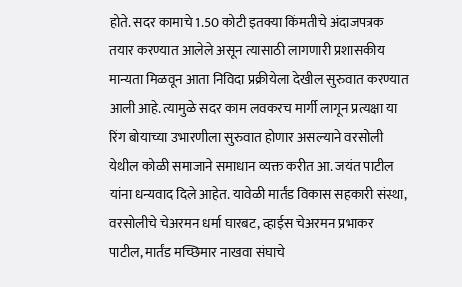होते. सदर कामाचे 1.50 कोटी इतक्या किंमतीचे अंदाजपत्रक तयार करण्यात आलेले असून त्यासाठी लागणारी प्रशासकीय मान्यता मिळवून आता निविदा प्रक्रीयेला देखील सुरुवात करण्यात आली आहे. त्यामुळे सदर काम लवकरच मार्गी लागून प्रत्यक्षा या रिंग बोयाच्या उभारणीला सुरुवात होणार असल्याने वरसोली येथील कोळी समाजाने समाधान व्यक्त करीत आ. जयंत पाटील यांना धन्यवाद दिले आहेत. यावेळी मार्तंड विकास सहकारी संस्था, वरसोलीचे चेअरमन धर्मा घारबट, व्हाईस चेअरमन प्रभाकर पाटील, मार्तंड मच्छिमार नाखवा संघाचे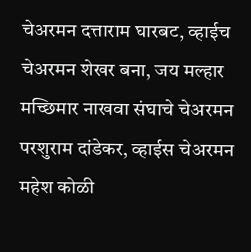चेअरमन दत्ताराम घारबट, व्हाईच चेअरमन शेखर बना, जय मल्हार मच्छिमार नाखवा संघाचे चेअरमन परशुराम दांडेकर, व्हाईस चेअरमन महेश कोळी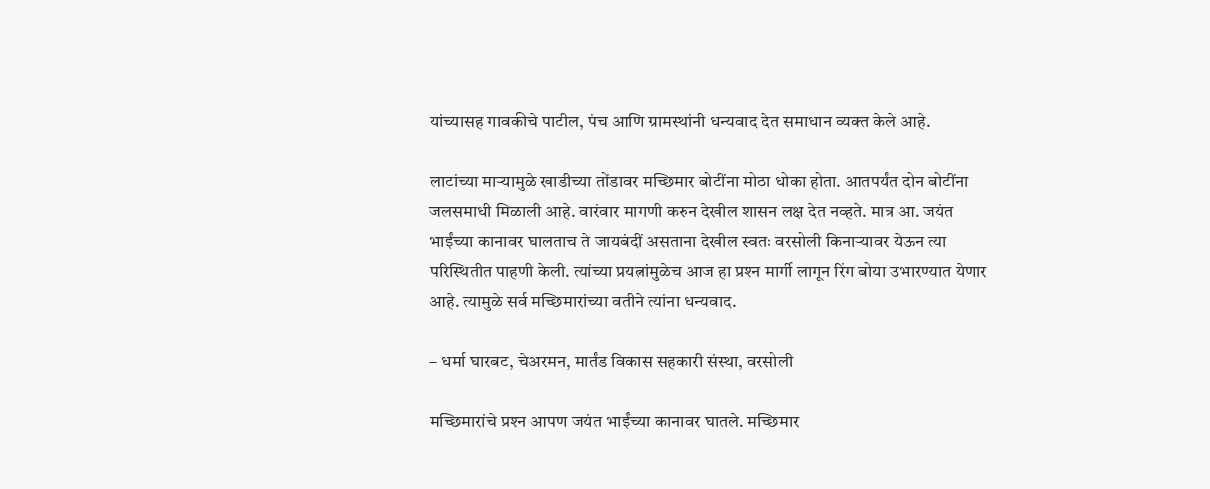यांच्यासह गावकीचे पाटील, पंच आणि ग्रामस्थांनी धन्यवाद देत समाधान व्यक्त केले आहे.

लाटांच्या मार्‍यामुळे खाडीच्या तोंडावर मच्छिमार बोटींना मोठा धोका होता. आतपर्यंत दोन बोटींना जलसमाधी मिळाली आहे. वारंवार मागणी करुन देखील शासन लक्ष देत नव्हते. मात्र आ. जयंत भाईंच्या कानावर घालताच ते जायबंदीं असताना देखील स्वतः वरसोली किनार्‍यावर येऊन त्या परिस्थितीत पाहणी केली. त्यांच्या प्रयत्नांमुळेच आज हा प्रश्‍न मार्गी लागून रिंग बोया उभारण्यात येणार आहे. त्यामुळे सर्व मच्छिमारांच्या वतीने त्यांना धन्यवाद.

– धर्मा घारबट, चेअरमन, मार्तंड विकास सहकारी संस्था, वरसोली

मच्छिमारांचे प्रश्‍न आपण जयंत भाईंच्या कानावर घातले. मच्छिमार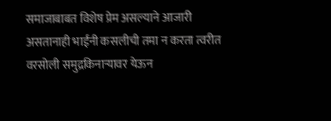समाजाबाबत विशेष प्रेम असल्याने आजारी असतानाही भाईंनी कसलीची तमा न करता त्वरीत वरसोली समुद्रकिनार्‍यावर येऊन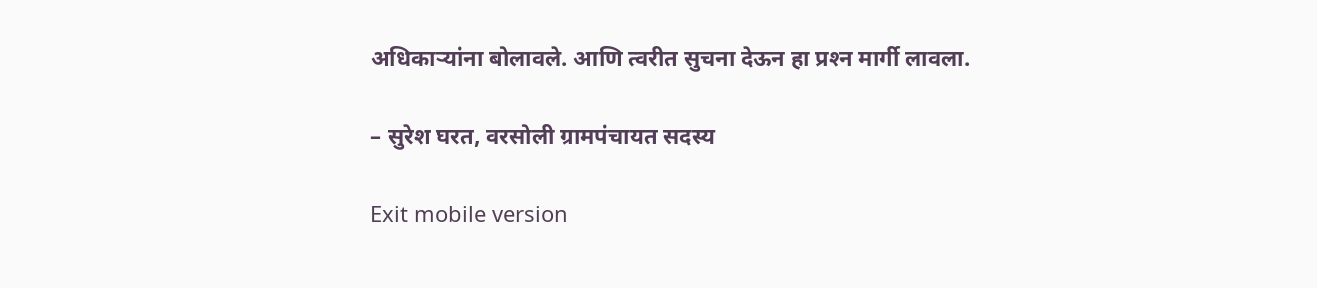अधिकार्‍यांना बोलावले. आणि त्वरीत सुचना देऊन हा प्रश्‍न मार्गी लावला.

– सुरेश घरत, वरसोली ग्रामपंचायत सदस्य

Exit mobile version